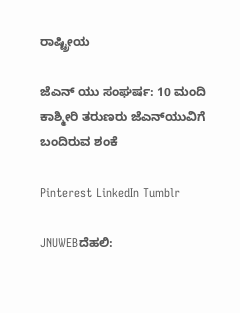ರಾಷ್ಟ್ರೀಯ

ಜೆಎನ್ ಯು ಸಂಘರ್ಷ: 10 ಮಂದಿ ಕಾಶ್ಮೀರಿ ತರುಣರು ಜೆಎನ್‌ಯುವಿಗೆ ಬಂದಿರುವ ಶಂಕೆ

Pinterest LinkedIn Tumblr

JNUWEBದೆಹಲಿ: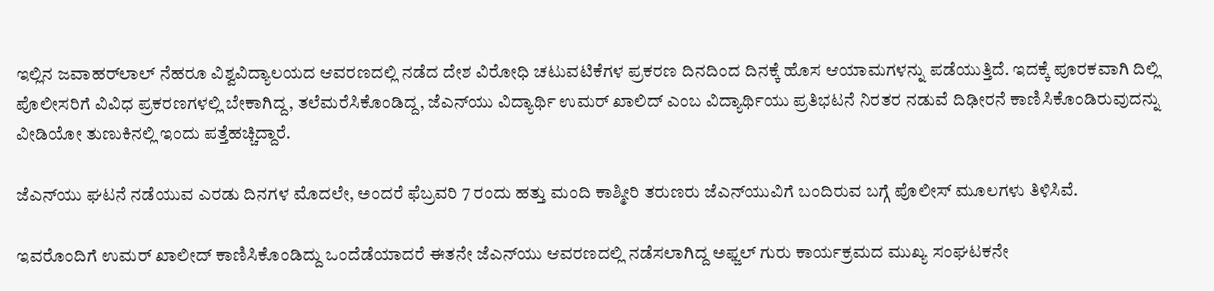ಇಲ್ಲಿನ ಜವಾಹರ್‌ಲಾಲ್‌ ನೆಹರೂ ವಿಶ್ವವಿದ್ಯಾಲಯದ ಆವರಣದಲ್ಲಿ ನಡೆದ ದೇಶ ವಿರೋಧಿ ಚಟುವಟಿಕೆಗಳ ಪ್ರಕರಣ ದಿನದಿಂದ ದಿನಕ್ಕೆ ಹೊಸ ಆಯಾಮಗಳನ್ನು ಪಡೆಯುತ್ತಿದೆ. ಇದಕ್ಕೆ ಪೂರಕವಾಗಿ ದಿಲ್ಲಿ ಪೊಲೀಸರಿಗೆ ವಿವಿಧ ಪ್ರಕರಣಗಳಲ್ಲಿ ಬೇಕಾಗಿದ್ದ, ತಲೆಮರೆಸಿಕೊಂಡಿದ್ದ, ಜೆಎನ್‌ಯು ವಿದ್ಯಾರ್ಥಿ ಉಮರ್‌ ಖಾಲಿದ್‌ ಎಂಬ ವಿದ್ಯಾರ್ಥಿಯು ಪ್ರತಿಭಟನೆ ನಿರತರ ನಡುವೆ ದಿಢೀರನೆ ಕಾಣಿಸಿಕೊಂಡಿರುವುದನ್ನು ವೀಡಿಯೋ ತುಣುಕಿನಲ್ಲಿ ಇಂದು ಪತ್ತೆಹಚ್ಚಿದ್ದಾರೆ.

ಜೆಎನ್‌ಯು ಘಟನೆ ನಡೆಯುವ ಎರಡು ದಿನಗಳ ಮೊದಲೇ, ಅಂದರೆ ಫೆಬ್ರವರಿ 7 ರಂದು ಹತ್ತು ಮಂದಿ ಕಾಶ್ಮೀರಿ ತರುಣರು ಜೆಎನ್‌ಯುವಿಗೆ ಬಂದಿರುವ ಬಗ್ಗೆ ಪೊಲೀಸ್ ಮೂಲಗಳು ತಿಳಿಸಿವೆ.

ಇವರೊಂದಿಗೆ ಉಮರ್‌ ಖಾಲೀದ್‌ ಕಾಣಿಸಿಕೊಂಡಿದ್ದು ಒಂದೆಡೆಯಾದರೆ ಈತನೇ ಜೆಎನ್‌ಯು ಆವರಣದಲ್ಲಿ ನಡೆಸಲಾಗಿದ್ದ ಅಫ್ಜಲ್‌ ಗುರು ಕಾರ್ಯಕ್ರಮದ ಮುಖ್ಯ ಸಂಘಟಕನೇ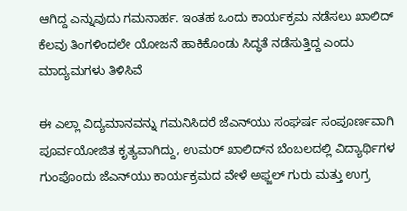ಆಗಿದ್ದ ಎನ್ನುವುದು ಗಮನಾರ್ಹ. ಇಂತಹ ಒಂದು ಕಾರ್ಯಕ್ರಮ ನಡೆಸಲು ಖಾಲಿದ್‌ ಕೆಲವು ತಿಂಗಳಿಂದಲೇ ಯೋಜನೆ ಹಾಕಿಕೊಂಡು ಸಿದ್ಧತೆ ನಡೆಸುತ್ತಿದ್ದ ಎಂದು ಮಾದ್ಯಮಗಳು ತಿಳಿಸಿವೆ

ಈ ಎಲ್ಲಾ ವಿದ್ಯಮಾನವನ್ನು ಗಮನಿಸಿದರೆ ಜೆಎನ್‌ಯು ಸಂಘರ್ಷ ಸಂಪೂರ್ಣವಾಗಿ ಪೂರ್ವಯೋಜಿತ ಕೃತ್ಯವಾಗಿದ್ದು, ಉಮರ್‌ ಖಾಲಿದ್‌ನ ಬೆಂಬಲದಲ್ಲಿ ವಿದ್ಯಾರ್ಥಿಗಳ ಗುಂಪೊಂದು ಜೆಎನ್‌ಯು ಕಾರ್ಯಕ್ರಮದ ವೇಳೆ ಅಫ್ಜಲ್‌ ಗುರು ಮತ್ತು ಉಗ್ರ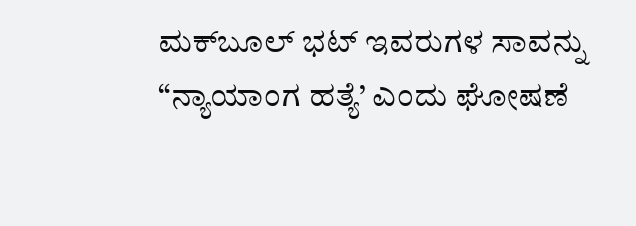ಮಕ್‌ಬೂಲ್‌ ಭಟ್‌ ಇವರುಗಳ ಸಾವನ್ನು “ನ್ಯಾಯಾಂಗ ಹತ್ಯೆ’ ಎಂದು ಘೋಷಣೆ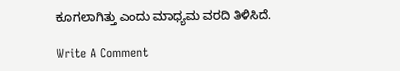ಕೂಗಲಾಗಿತ್ತು ಎಂದು ಮಾಧ್ಯಮ ವರದಿ ತಿಳಿಸಿದೆ.

Write A Comment